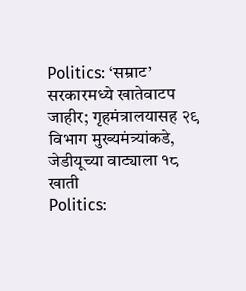Politics: ‘सम्राट’ सरकारमध्ये खातेवाटप जाहीर; गृहमंत्रालयासह २९ विभाग मुख्यमंत्र्यांकडे, जेडीयूच्या वाट्याला १८ खाती
Politics: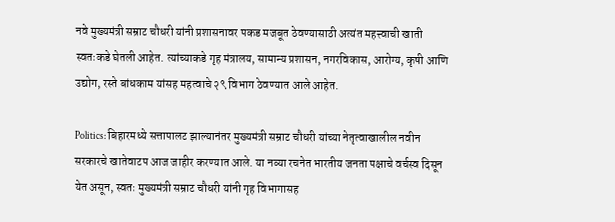नवे मुख्यमंत्री सम्राट चौधरी यांनी प्रशासनावर पकड मजबूत ठेवण्यासाठी अत्यंत महत्त्वाची खाती स्वतःकडे घेतली आहेत. त्यांच्याकडे गृह मंत्रालय, सामान्य प्रशासन, नगरविकास, आरोग्य, कृषी आणि उद्योग, रस्ते बांधकाम यांसह महत्वाचे २९ विभाग ठेवण्यात आले आहेत.

Politics: बिहारमध्ये सत्तापालट झाल्यानंतर मुख्यमंत्री सम्राट चौधरी यांच्या नेतृत्वाखालील नवीन सरकारचे खातेवाटप आज जाहीर करण्यात आले. या नव्या रचनेत भारतीय जनता पक्षाचे वर्चस्व दिसून येत असून, स्वतः मुख्यमंत्री सम्राट चौधरी यांनी गृह विभागासह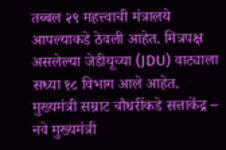तब्बल २९ महत्त्वाची मंत्रालये आपल्याकडे ठेवली आहेत. मित्रपक्ष असलेल्या जेडीयूच्या (JDU) वाट्याला सध्या १८ विभाग आले आहेत.
मुख्यमंत्री सम्राट चौधरींकडे सत्ताकेंद्र –
नवे मुख्यमंत्री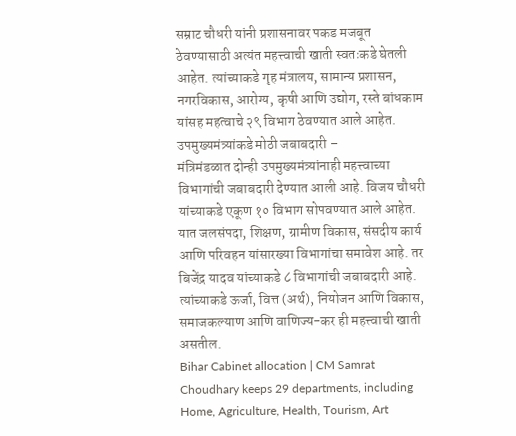सम्राट चौधरी यांनी प्रशासनावर पकड मजबूत ठेवण्यासाठी अत्यंत महत्त्वाची खाती स्वतःकडे घेतली आहेत. त्यांच्याकडे गृह मंत्रालय, सामान्य प्रशासन, नगरविकास, आरोग्य, कृषी आणि उद्योग, रस्ते बांधकाम यांसह महत्वाचे २९ विभाग ठेवण्यात आले आहेत.
उपमुख्यमंत्र्यांकडे मोठी जबाबदारी –
मंत्रिमंडळात दोन्ही उपमुख्यमंत्र्यांनाही महत्त्वाच्या विभागांची जबाबदारी देण्यात आली आहे. विजय चौधरी यांच्याकडे एकूण १० विभाग सोपवण्यात आले आहेत. यात जलसंपदा, शिक्षण, ग्रामीण विकास, संसदीय कार्य आणि परिवहन यांसारख्या विभागांचा समावेश आहे. तर बिजेंद्र यादव यांच्याकडे ८ विभागांची जबाबदारी आहे. त्यांच्याकडे ऊर्जा, वित्त (अर्थ), नियोजन आणि विकास, समाजकल्याण आणि वाणिज्य-कर ही महत्त्वाची खाती असतील.
Bihar Cabinet allocation | CM Samrat Choudhary keeps 29 departments, including Home, Agriculture, Health, Tourism, Art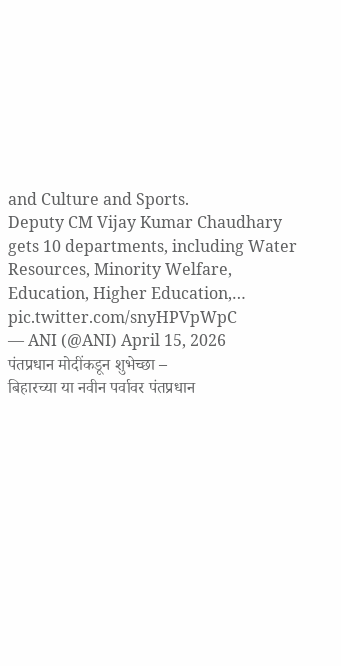and Culture and Sports.
Deputy CM Vijay Kumar Chaudhary gets 10 departments, including Water Resources, Minority Welfare, Education, Higher Education,… pic.twitter.com/snyHPVpWpC
— ANI (@ANI) April 15, 2026
पंतप्रधान मोदींकडून शुभेच्छा –
बिहारच्या या नवीन पर्वावर पंतप्रधान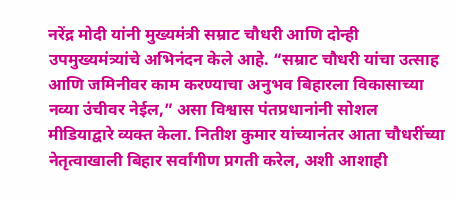नरेंद्र मोदी यांनी मुख्यमंत्री सम्राट चौधरी आणि दोन्ही उपमुख्यमंत्र्यांचे अभिनंदन केले आहे. “सम्राट चौधरी यांचा उत्साह आणि जमिनीवर काम करण्याचा अनुभव बिहारला विकासाच्या नव्या उंचीवर नेईल,” असा विश्वास पंतप्रधानांनी सोशल मीडियाद्वारे व्यक्त केला. नितीश कुमार यांच्यानंतर आता चौधरींच्या नेतृत्वाखाली बिहार सर्वांगीण प्रगती करेल, अशी आशाही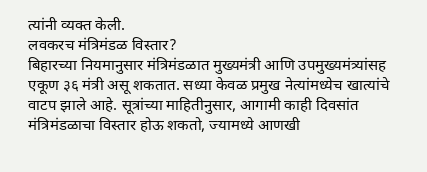त्यांनी व्यक्त केली.
लवकरच मंत्रिमंडळ विस्तार?
बिहारच्या नियमानुसार मंत्रिमंडळात मुख्यमंत्री आणि उपमुख्यमंत्र्यांसह एकूण ३६ मंत्री असू शकतात. सध्या केवळ प्रमुख नेत्यांमध्येच खात्यांचे वाटप झाले आहे. सूत्रांच्या माहितीनुसार, आगामी काही दिवसांत मंत्रिमंडळाचा विस्तार होऊ शकतो, ज्यामध्ये आणखी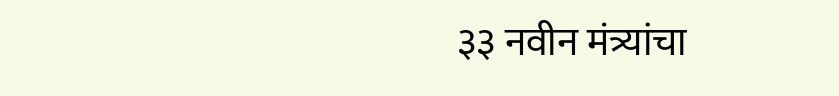३३ नवीन मंत्र्यांचा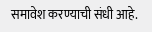समावेश करण्याची संधी आहे.